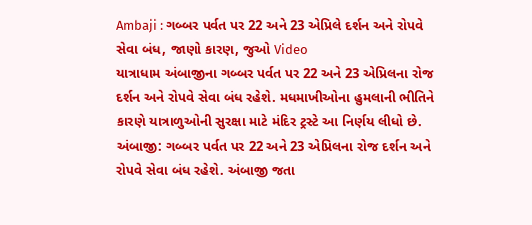Ambaji : ગબ્બર પર્વત પર 22 અને 23 એપ્રિલે દર્શન અને રોપવે સેવા બંધ, જાણો કારણ, જુઓ Video
યાત્રાધામ અંબાજીના ગબ્બર પર્વત પર 22 અને 23 એપ્રિલના રોજ દર્શન અને રોપવે સેવા બંધ રહેશે. મધમાખીઓના હુમલાની ભીતિને કારણે યાત્રાળુઓની સુરક્ષા માટે મંદિર ટ્રસ્ટે આ નિર્ણય લીધો છે.
અંબાજી: ગબ્બર પર્વત પર 22 અને 23 એપ્રિલના રોજ દર્શન અને રોપવે સેવા બંધ રહેશે. અંબાજી જતા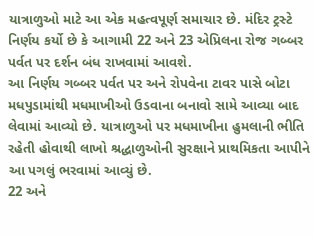યાત્રાળુઓ માટે આ એક મહત્વપૂર્ણ સમાચાર છે. મંદિર ટ્રસ્ટે નિર્ણય કર્યો છે કે આગામી 22 અને 23 એપ્રિલના રોજ ગબ્બર પર્વત પર દર્શન બંધ રાખવામાં આવશે.
આ નિર્ણય ગબ્બર પર્વત પર અને રોપવેના ટાવર પાસે બોટા મધપુડામાંથી મધમાખીઓ ઉડવાના બનાવો સામે આવ્યા બાદ લેવામાં આવ્યો છે. યાત્રાળુઓ પર મધમાખીના હુમલાની ભીતિ રહેતી હોવાથી લાખો શ્રદ્ધાળુઓની સુરક્ષાને પ્રાથમિકતા આપીને આ પગલું ભરવામાં આવ્યું છે.
22 અને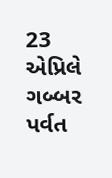23 એપ્રિલે ગબ્બર પર્વત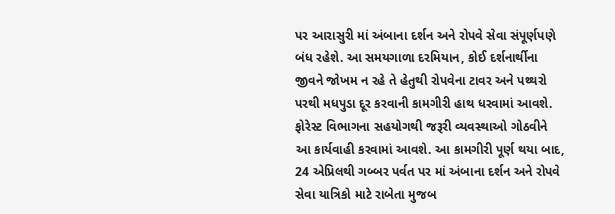પર આરાસુરી માં અંબાના દર્શન અને રોપવે સેવા સંપૂર્ણપણે બંધ રહેશે. આ સમયગાળા દરમિયાન, કોઈ દર્શનાર્થીના જીવને જોખમ ન રહે તે હેતુથી રોપવેના ટાવર અને પથ્થરો પરથી મધપુડા દૂર કરવાની કામગીરી હાથ ધરવામાં આવશે. ફોરેસ્ટ વિભાગના સહયોગથી જરૂરી વ્યવસ્થાઓ ગોઠવીને આ કાર્યવાહી કરવામાં આવશે. આ કામગીરી પૂર્ણ થયા બાદ, 24 એપ્રિલથી ગબ્બર પર્વત પર માં અંબાના દર્શન અને રોપવે સેવા યાત્રિકો માટે રાબેતા મુજબ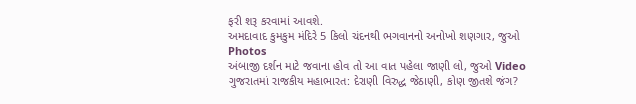ફરી શરૂ કરવામાં આવશે.
અમદાવાદ કુમકુમ મંદિરે 5 કિલો ચંદનથી ભગવાનનો અનોખો શણગાર, જુઓ Photos
અંબાજી દર્શન માટે જવાના હોવ તો આ વાત પહેલા જાણી લો, જુઓ Video
ગુજરાતમાં રાજકીય મહાભારત: દેરાણી વિરુદ્ધ જેઠાણી, કોણ જીતશે જંગ?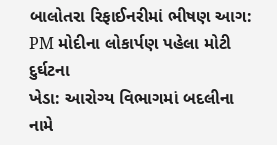બાલોતરા રિફાઈનરીમાં ભીષણ આગ: PM મોદીના લોકાર્પણ પહેલા મોટી દુર્ઘટના
ખેડા: આરોગ્ય વિભાગમાં બદલીના નામે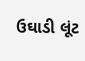ઉઘાડી લૂંટ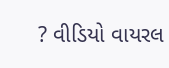? વીડિયો વાયરલ